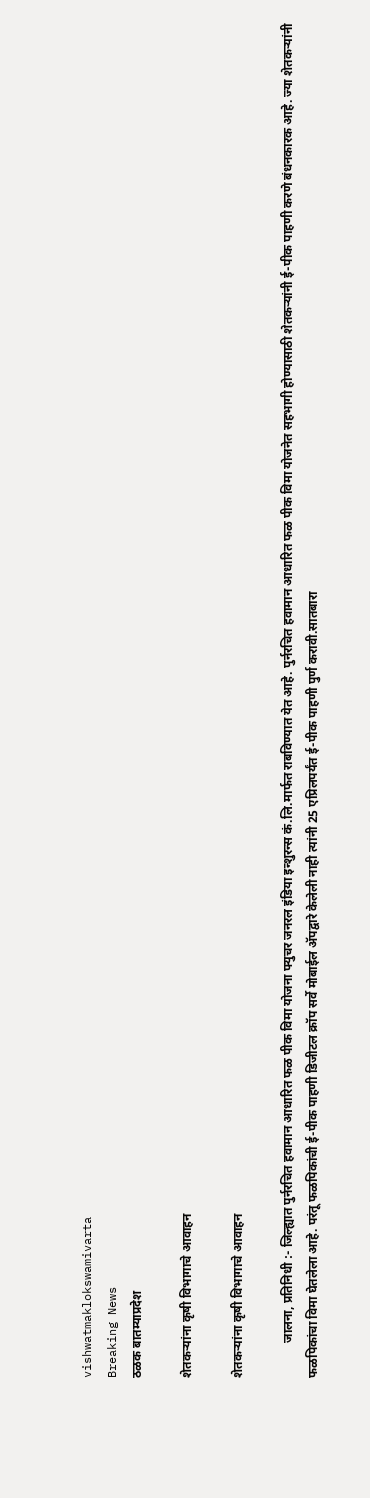vishwatmaklokswamivarta
Breaking News
ठळक बातम्याप्रदेश

शेतकऱ्यांना कृषी विभागाचे आवाहन

शेतकऱ्यांना कृषी विभागाचे आवाहन

           जालना, प्रतिनिधी :- जिल्ह्यात पुर्नरचित हवामान आधारित फळ पीक विमा योजना फ्युचर जनरल इंडिया इन्शुरन्स कं.लि.मार्फत राबविण्यात येत आहे. पुर्नरचित हवामान आधारित फळ पीक विमा योजनेत सहभागी होण्यासाठी शेतकऱ्यांनी ई-पीक पाहणी करणे बंधनकारक आहे. ज्या शेतकऱ्यांनी फळपिकांचा विमा घेतलेला आहे. परंतू फळपिकांची ई-पीक पाहणी डिजीटल क्रॉप सर्वे मोबाईल ॲपद्वारे केलेली नाही त्यांनी 25 एप्रिलपर्यंत ई-पीक पाहणी पुर्ण करावी.सातबारा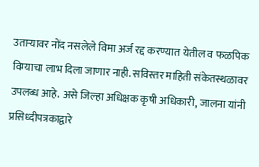उताऱ्यावर नोंद नसलेले विमा अर्ज रद्द करण्यात येतील व फळपिक विम्याचा लाभ दिला जाणार नाही. सविस्तर माहिती संकेतस्थळावर उपलब्ध आहे. असे जिल्हा अधिक्षक कृषी अधिकारी, जालना यांनी प्रसिध्दीपत्रकाद्वारे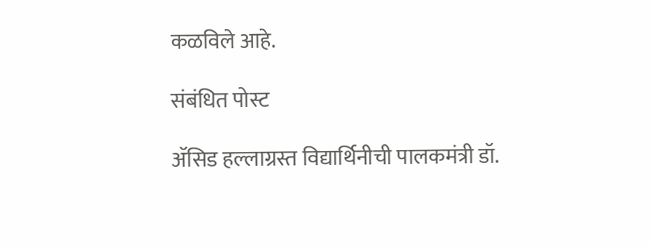कळविले आहे.

संबंधित पोस्ट

ॲसिड हल्लाग्रस्त विद्यार्थिनीची पालकमंत्री डॉ.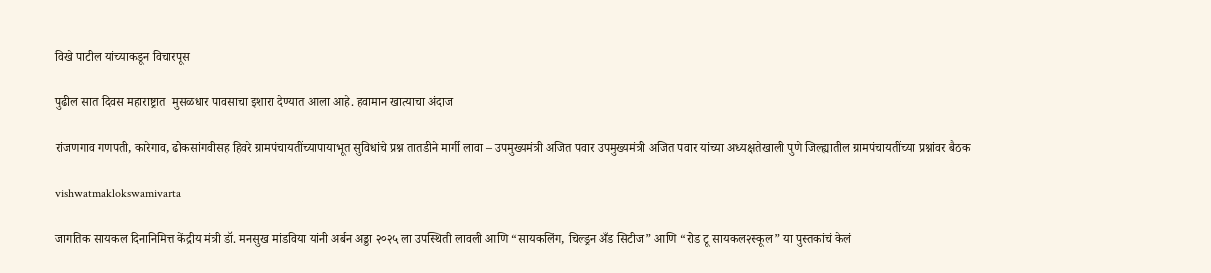विखे पाटील यांच्याकडून विचारपूस

पुढील सात दिवस महाराष्ट्रात  मुसळधार पावसाचा इशारा देण्यात आला आहे. हवामान खात्याचा अंदाज

रांजणगाव गणपती, कारेगाव, ढोकसांगवीसह हिवरे ग्रामपंचायतींच्यापायाभूत सुविधांचे प्रश्न तातडीने मार्गी लावा – उपमुख्यमंत्री अजित पवार उपमुख्यमंत्री अजित पवार यांच्या अध्यक्षतेखाली पुणे जिल्ह्यातील ग्रामपंचायतींच्या प्रश्नांवर बैठक

vishwatmaklokswamivarta

जागतिक सायकल दिनानिमित्त केंद्रीय मंत्री डॉ. मनसुख मांडविया यांनी अर्बन अड्डा २०२५ ला उपस्थिती लावली आणि “सायकलिंग, चिल्ड्रन अँड सिटीज” आणि “रोड टू सायकल२स्कूल” या पुस्तकांचं केलं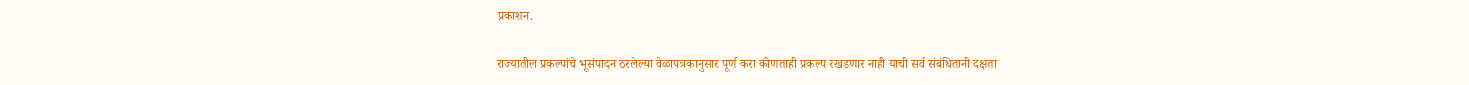प्रकाशन.

राज्यातील प्रकल्पांचे भूसंपादन ठरलेल्या वेळापत्रकानुसार पूर्ण करा कोणताही प्रकल्प रखडणार नाही याची सर्व संबंधितानी दक्षता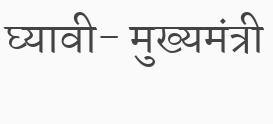घ्यावी- मुख्यमंत्री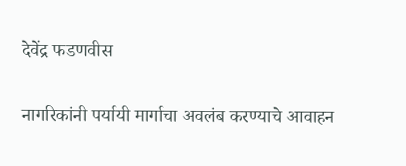देवेंद्र फडणवीस

नागरिकांनी पर्यायी मार्गाचा अवलंब करण्याचे आवाहन